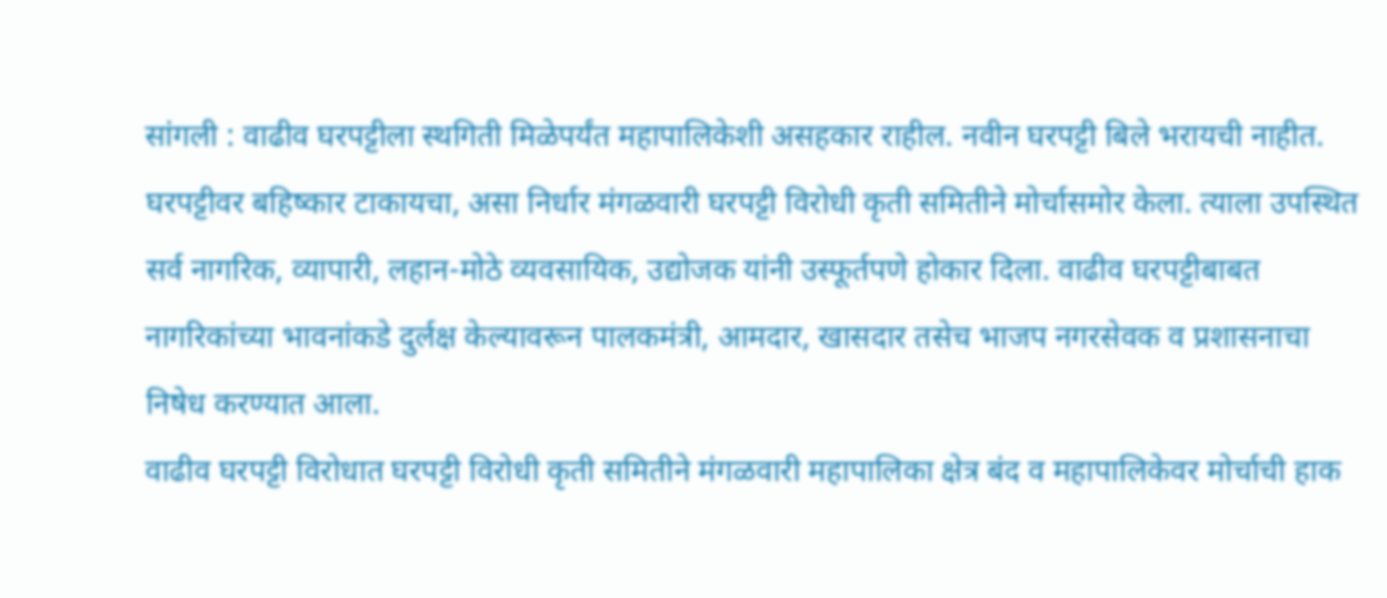सांगली : वाढीव घरपट्टीला स्थगिती मिळेपर्यंत महापालिकेशी असहकार राहील. नवीन घरपट्टी बिले भरायची नाहीत. घरपट्टीवर बहिष्कार टाकायचा, असा निर्धार मंगळवारी घरपट्टी विरोधी कृती समितीने मोर्चासमोर केला. त्याला उपस्थित सर्व नागरिक, व्यापारी, लहान-मोठे व्यवसायिक, उद्योजक यांनी उस्फूर्तपणे होकार दिला. वाढीव घरपट्टीबाबत नागरिकांच्या भावनांकडे दुर्लक्ष केल्यावरून पालकमंत्री, आमदार, खासदार तसेच भाजप नगरसेवक व प्रशासनाचा निषेध करण्यात आला.
वाढीव घरपट्टी विरोधात घरपट्टी विरोधी कृती समितीने मंगळवारी महापालिका क्षेत्र बंद व महापालिकेवर मोर्चाची हाक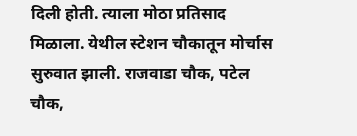दिली होती. त्याला मोठा प्रतिसाद मिळाला. येथील स्टेशन चौकातून मोर्चास सुरुवात झाली. राजवाडा चौक, पटेल चौक,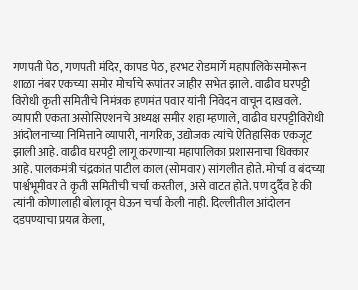गणपती पेठ, गणपती मंदिर, कापड पेठ, हरभट रोडमार्गे महापालिकेसमोरून शाळा नंबर एकच्या समोर मोर्चाचे रूपांतर जाहीर सभेत झाले. वाढीव घरपट्टी विरोधी कृती समितीचे निमंत्रक हणमंत पवार यांनी निवेदन वाचून दाखवले.
व्यापारी एकता असोसिएशनचे अध्यक्ष समीर शहा म्हणाले, वाढीव घरपट्टीविरोधी आंदोलनाच्या निमित्ताने व्यापारी, नागरिक, उद्योजक त्यांचे ऐतिहासिक एकजूट झाली आहे. वाढीव घरपट्टी लागू करणाऱ्या महापालिका प्रशासनाचा धिक्कार आहे. पालकमंत्री चंद्रकांत पाटील काल (सोमवार) सांगलीत होते. मोर्चा व बंदच्या पार्श्वभूमीवर ते कृती समितीची चर्चा करतील, असे वाटत होते. पण दुर्दैव हे की त्यांनी कोणालाही बोलावून घेऊन चर्चा केली नाही. दिल्लीतील आंदोलन दडपण्याचा प्रयत्न केला,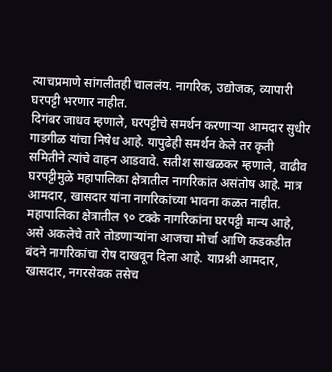त्याचप्रमाणे सांगलीतही चाललंय. नागरिक, उद्योजक, व्यापारी घरपट्टी भरणार नाहीत.
दिगंबर जाधव म्हणाले, घरपट्टीचे समर्थन करणाऱ्या आमदार सुधीर गाडगीळ यांचा निषेध आहे. यापुढेही समर्थन केले तर कृती समितीने त्यांचे वाहन आडवावे. सतीश साखळकर म्हणाले, वाढीव घरपट्टीमुळे महापालिका क्षेत्रातील नागरिकांत असंतोष आहे. मात्र आमदार, खासदार यांना नागरिकांच्या भावना कळत नाहीत. महापालिका क्षेत्रातील ९० टक्के नागरिकांना घरपट्टी मान्य आहे, असे अकलेचे तारे तोडणाऱ्यांना आजचा मोर्चा आणि कडकडीत बंदने नागरिकांचा रोष दाखवून दिला आहे. याप्रश्नी आमदार, खासदार, नगरसेवक तसेच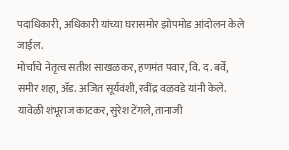पदाधिकारी, अधिकारी यांच्या घरासमोर झोपमोड आंदोलन केले जाईल.
मोर्चाचे नेतृत्व सतीश साखळकर, हणमंत पवार, वि. द. बर्वे, समीर शहा, ॲड. अजित सूर्यवंशी, रवींद्र वळवडे यांनी केले. यावेळी शंभूराज काटकर, सुरेश टेंगले, तानाजी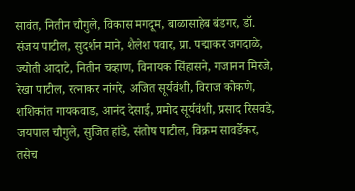सावंत, नितीन चौगुले, विकास मगदूम, बाळासाहेब बंडगर, डॉ. संजय पाटील, सुदर्शन माने, शैलेश पवार, प्रा. पद्माकर जगदाळे, ज्योती आदाटे, नितीन चव्हाण, विनायक सिंहासने, गजानन मिरजे, रेखा पाटील, रत्नाकर नांगरे, अजित सूर्यवंशी, विराज कोकणे, शशिकांत गायकवाड, आनंद देसाई, प्रमोद सूर्यवंशी, प्रसाद रिसवडे, जयपाल चौगुले, सुजित हांडे, संतोष पाटील, विक्रम सावर्डेकर, तसेच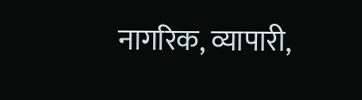नागरिक, व्यापारी,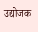उद्योजक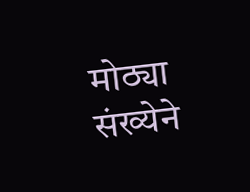मोठ्या संख्येने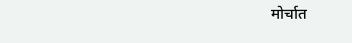मोर्चात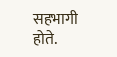सहभागी होते.